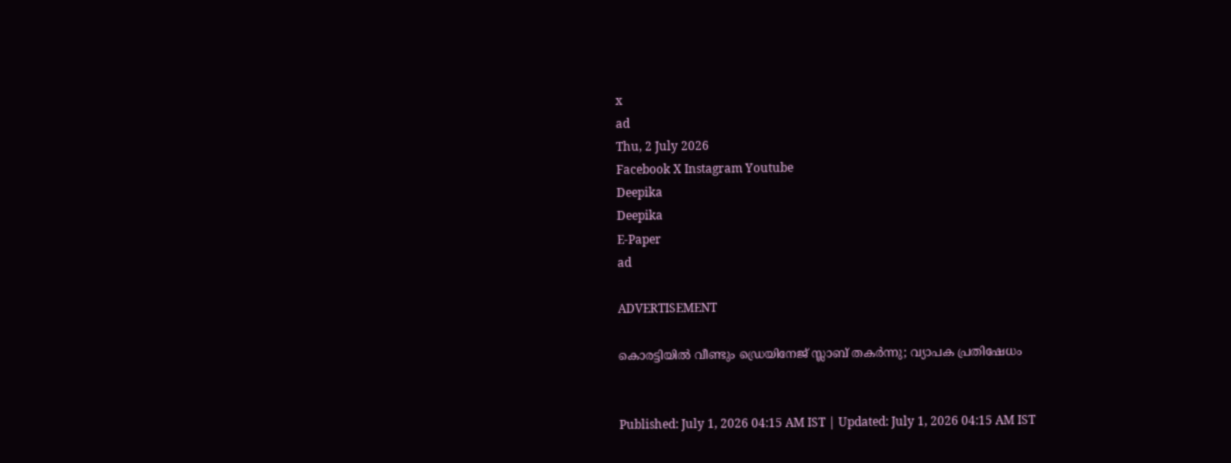x
ad
Thu, 2 July 2026
Facebook X Instagram Youtube
Deepika
Deepika
E-Paper
ad

ADVERTISEMENT

കൊരട്ടിയിൽ വീണ്ടും ഡ്രെയിനേജ് സ്ലാബ് തകർന്നു; വ്യാപക പ്രതിഷേധം


Published: July 1, 2026 04:15 AM IST | Updated: July 1, 2026 04:15 AM IST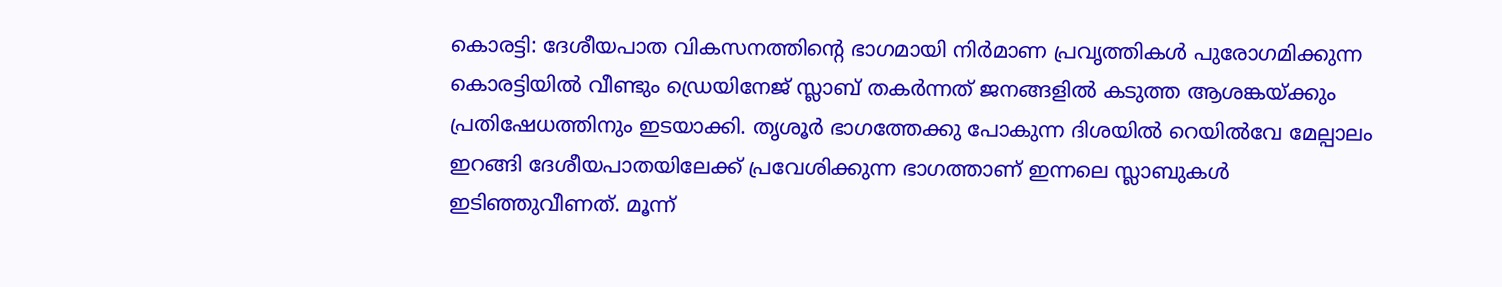കൊരട്ടി: ദേശീയപാത വികസനത്തിന്‍റെ ഭാഗമായി നിർമാണ പ്രവൃത്തികൾ പുരോഗമിക്കുന്ന കൊരട്ടിയിൽ വീണ്ടും ഡ്രെയിനേജ് സ്ലാബ് തകർന്നത് ജനങ്ങളിൽ കടുത്ത ആശങ്കയ്ക്കും പ്രതിഷേധത്തിനും ഇടയാക്കി. തൃശൂർ ഭാഗത്തേക്കു പോകുന്ന ദിശയിൽ റെയിൽവേ മേല്പാലം ഇറങ്ങി ദേശീയപാതയിലേക്ക് പ്രവേശിക്കുന്ന ഭാഗത്താണ് ഇന്നലെ സ്ലാബുകൾ ഇടിഞ്ഞുവീണത്. മൂന്ന്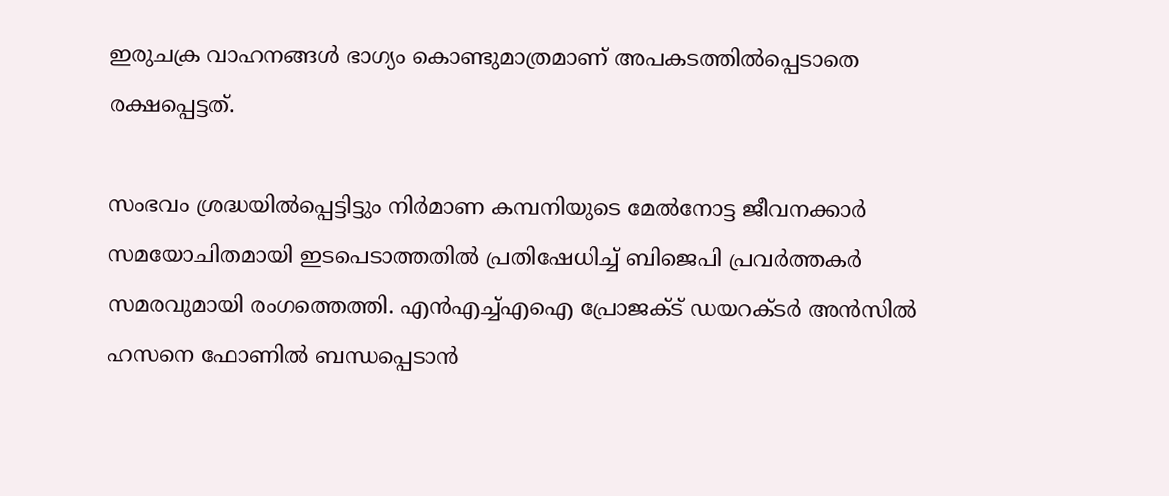ഇരുചക്ര വാഹനങ്ങൾ ഭാഗ്യം കൊണ്ടുമാത്രമാണ് അപകടത്തിൽപ്പെടാതെ രക്ഷപ്പെട്ടത്.

സംഭവം ശ്രദ്ധയിൽപ്പെട്ടിട്ടും നിർമാണ കമ്പനിയുടെ മേൽനോട്ട ജീവനക്കാർ സമയോചിതമായി ഇടപെടാത്തതിൽ പ്രതിഷേധിച്ച് ബിജെപി പ്രവർത്തകർ സമരവുമായി രംഗത്തെത്തി. എൻഎച്ച്എഐ പ്രോജക്ട് ഡയറക്ടർ അൻസിൽ ഹസനെ ഫോണിൽ ബന്ധപ്പെടാൻ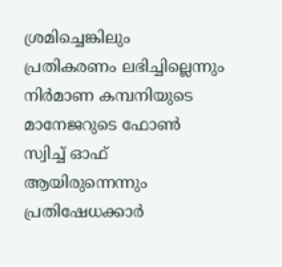ശ്രമിച്ചെങ്കിലും പ്രതികരണം ലഭിച്ചില്ലെന്നും നിർമാണ കമ്പനിയുടെ മാനേജറുടെ ഫോൺ സ്വിച്ച് ഓഫ് ആയിരുന്നെന്നും പ്രതിഷേധക്കാർ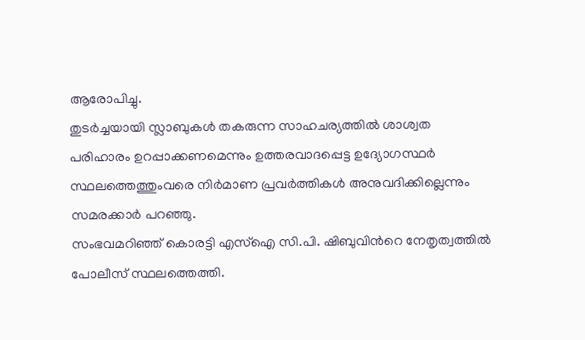ആരോപിച്ചു.
തുടർച്ചയായി സ്ലാബുകൾ തകരുന്ന സാഹചര്യത്തിൽ ശാശ്വത പരിഹാരം ഉറപ്പാക്കണമെന്നും ഉത്തരവാദപ്പെട്ട ഉദ്യോഗസ്ഥർ സ്ഥലത്തെത്തുംവരെ നിർമാണ പ്രവർത്തികൾ അനുവദിക്കില്ലെന്നും സമരക്കാർ പറഞ്ഞു.
സംഭവമറിഞ്ഞ് കൊരട്ടി എസ്ഐ സി.പി. ഷിബുവിന്‍റെ നേതൃത്വത്തിൽ പോലീസ് സ്ഥലത്തെത്തി.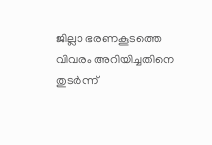ജില്ലാ ഭരണകൂടത്തെ വിവരം അറിയിച്ചതിനെ തുടർന്ന്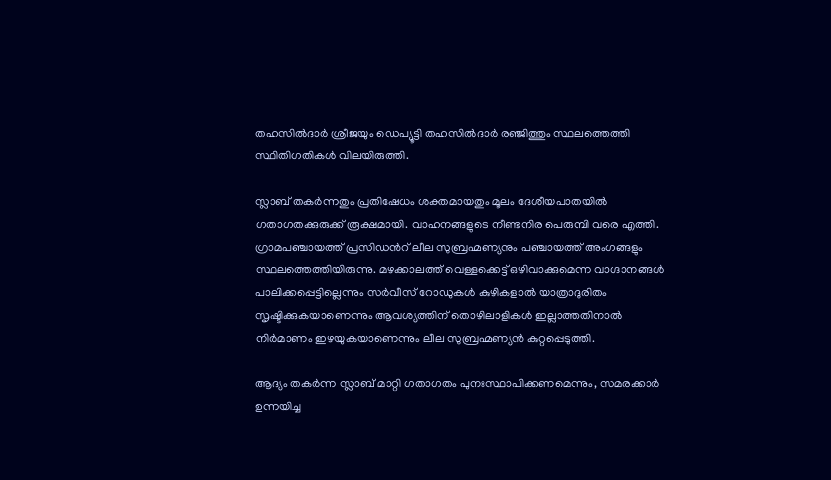തഹസിൽദാർ ശ്രീജയും ഡെപ്യൂട്ടി തഹസിൽദാർ രഞ്ജിത്തും സ്ഥലത്തെത്തി സ്ഥിതിഗതികൾ വിലയിരുത്തി.

സ്ലാബ് തകർന്നതും പ്രതിഷേധം ശക്തമായതും മൂലം ദേശീയപാതയിൽ ഗതാഗതക്കുരുക്ക് രൂക്ഷമായി. വാഹനങ്ങളുടെ നീണ്ടനിര പെരുമ്പി വരെ എത്തി. ഗ്രാമപഞ്ചായത്ത് പ്രസിഡന്‍റ് ലീല സുബ്രഹ്മണ്യനും പഞ്ചായത്ത് അംഗങ്ങളും സ്ഥലത്തെത്തിയിരുന്നു. മഴക്കാലത്ത് വെള്ളക്കെട്ട് ഒഴിവാക്കുമെന്ന വാഗ്ദാനങ്ങൾ പാലിക്കപ്പെട്ടില്ലെന്നും സർവീസ് റോഡുകൾ കുഴികളാൽ യാത്രാദുരിതം സൃഷ്ടിക്കുകയാണെന്നും ആവശ്യത്തിന് തൊഴിലാളികൾ ഇല്ലാത്തതിനാൽ നിർമാണം ഇഴയുകയാണെന്നും ലീല സുബ്രഹ്മണ്യൻ കുറ്റപ്പെടുത്തി.

ആദ്യം തകർന്ന സ്ലാബ് മാറ്റി ഗതാഗതം പുനഃസ്ഥാപിക്കണമെന്നും, സമരക്കാർ ഉന്നയിച്ച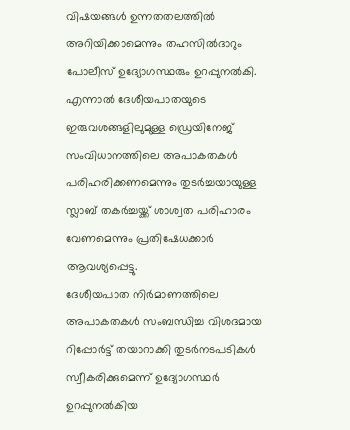വിഷയങ്ങൾ ഉന്നതതലത്തിൽ അറിയിക്കാമെന്നും തഹസിൽദാറും പോലീസ് ഉദ്യോഗസ്ഥരും ഉറപ്പുനൽകി. എന്നാൽ ദേശീയപാതയുടെ ഇരുവശങ്ങളിലുമുള്ള ഡ്രെയിനേജ് സംവിധാനത്തിലെ അപാകതകൾ പരിഹരിക്കണമെന്നും തുടർച്ചയായുള്ള സ്ലാബ് തകർച്ചയ്ക്ക് ശാശ്വത പരിഹാരം വേണമെന്നും പ്രതിഷേധക്കാർ ആവശ്യപ്പെട്ടു.
ദേശീയപാത നിർമാണത്തിലെ അപാകതകൾ സംബന്ധിച്ച വിശദമായ റിപ്പോർട്ട് തയാറാക്കി തുടർനടപടികൾ സ്വീകരിക്കുമെന്ന് ഉദ്യോഗസ്ഥർ ഉറപ്പുനൽകിയ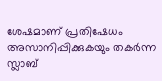ശേഷമാണ് പ്രതിഷേധം അസാനിപ്പിക്കുകയും തകർന്ന സ്ലാബ്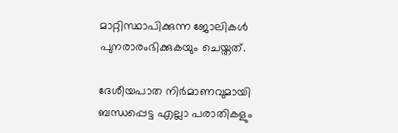മാറ്റിസ്ഥാപിക്കുന്ന ജോലികൾ പുനരാരംഭിക്കുകയും ചെയ്തത്.

ദേശീയപാത നിർമാണവുമായി ബന്ധപ്പെട്ട എല്ലാ പരാതികളും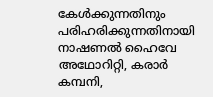കേൾക്കുന്നതിനും പരിഹരിക്കുന്നതിനായി നാഷണൽ ഹൈവേ അഥോറിറ്റി, കരാർ കമ്പനി,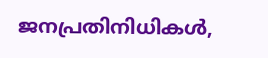ജനപ്രതിനിധികൾ,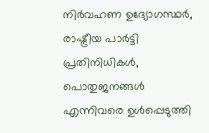നിർവഹണ ഉദ്യോഗസ്ഥർ, രാഷ്ട്രീയ പാർട്ടി പ്രതിനിധികൾ, പൊതുജനങ്ങൾ എന്നിവരെ ഉൾപ്പെടുത്തി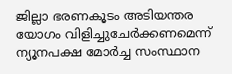ജില്ലാ ഭരണകൂടം അടിയന്തര യോഗം വിളിച്ചുചേർക്കണമെന്ന് ന്യൂനപക്ഷ മോർച്ച സംസ്ഥാന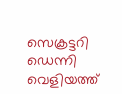സെക്രട്ടറി ഡെന്നി വെളിയത്ത്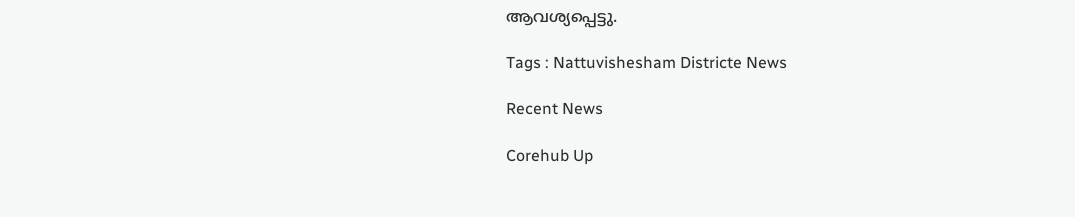ആവശ്യപ്പെട്ടു.

Tags : Nattuvishesham Districte News

Recent News

Corehub Up